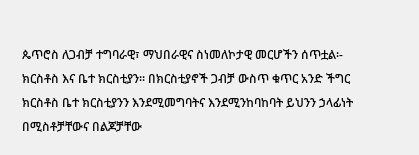ጴጥሮስ ለጋብቻ ተግባራዊ፣ ማህበራዊና ስነመለኮታዊ መርሆችን ሰጥቷል፡- ክርስቶስ እና ቤተ ክርስቲያን፡፡ በክርስቲያኖች ጋብቻ ውስጥ ቁጥር አንድ ችግር ክርስቶስ ቤተ ክርስቲያንን እንደሚመግባትና እንደሚንከባከባት ይህንን ኃላፊነት በሚስቶቻቸውና በልጆቻቸው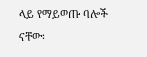ላይ የማይወጡ ባሎች ናቸው፡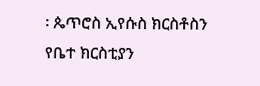፡ ጴጥሮስ ኢየሱስ ክርስቶስን የቤተ ክርስቲያን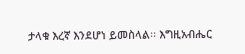ታላቁ እረኛ እንደሆነ ይመስላል፡፡ እግዚአብሔር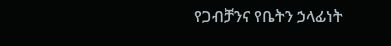የጋብቻንና የቤትን ኃላፊነት